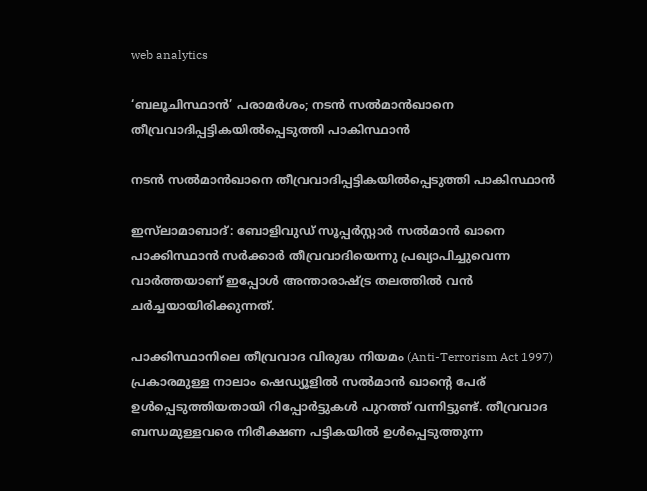web analytics

‘ബലൂചിസ്ഥാൻ’ പരാമർശം; നടൻ സൽമാൻഖാനെ തീവ്രവാദിപ്പട്ടികയിൽപ്പെടുത്തി പാകിസ്ഥാൻ

നടൻ സൽമാൻഖാനെ തീവ്രവാദിപ്പട്ടികയിൽപ്പെടുത്തി പാകിസ്ഥാൻ

ഇസ്‌ലാമാബാദ്: ബോളിവുഡ് സൂപ്പർസ്റ്റാർ സൽമാൻ ഖാനെ പാക്കിസ്ഥാൻ സർക്കാർ തീവ്രവാദിയെന്നു പ്രഖ്യാപിച്ചുവെന്ന വാർത്തയാണ് ഇപ്പോൾ അന്താരാഷ്ട്ര തലത്തിൽ വൻ ചർച്ചയായിരിക്കുന്നത്.

പാക്കിസ്ഥാനിലെ തീവ്രവാദ വിരുദ്ധ നിയമം (Anti-Terrorism Act 1997) പ്രകാരമുള്ള നാലാം ഷെഡ്യൂളിൽ സൽമാൻ ഖാന്റെ പേര് ഉൾപ്പെടുത്തിയതായി റിപ്പോർട്ടുകൾ പുറത്ത് വന്നിട്ടുണ്ട്. തീവ്രവാദ ബന്ധമുള്ളവരെ നിരീക്ഷണ പട്ടികയിൽ ഉൾപ്പെടുത്തുന്ന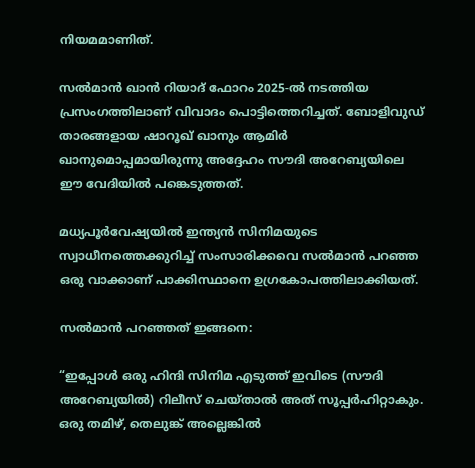നിയമമാണിത്.

സൽമാൻ ഖാൻ റിയാദ് ഫോറം 2025-ൽ നടത്തിയ പ്രസംഗത്തിലാണ് വിവാദം പൊട്ടിത്തെറിച്ചത്. ബോളിവുഡ് താരങ്ങളായ ഷാറൂഖ് ഖാനും ആമിർ ഖാനുമൊപ്പമായിരുന്നു അദ്ദേഹം സൗദി അറേബ്യയിലെ ഈ വേദിയിൽ പങ്കെടുത്തത്.

മധ്യപൂർവേഷ്യയിൽ ഇന്ത്യൻ സിനിമയുടെ സ്വാധീനത്തെക്കുറിച്ച് സംസാരിക്കവെ സൽമാൻ പറഞ്ഞ ഒരു വാക്കാണ് പാക്കിസ്ഥാനെ ഉഗ്രകോപത്തിലാക്കിയത്.

സൽമാൻ പറഞ്ഞത് ഇങ്ങനെ:

“ഇപ്പോൾ ഒരു ഹിന്ദി സിനിമ എടുത്ത് ഇവിടെ (സൗദി അറേബ്യയിൽ) റിലീസ് ചെയ്താൽ അത് സൂപ്പർഹിറ്റാകും. ഒരു തമിഴ്, തെലുങ്ക് അല്ലെങ്കിൽ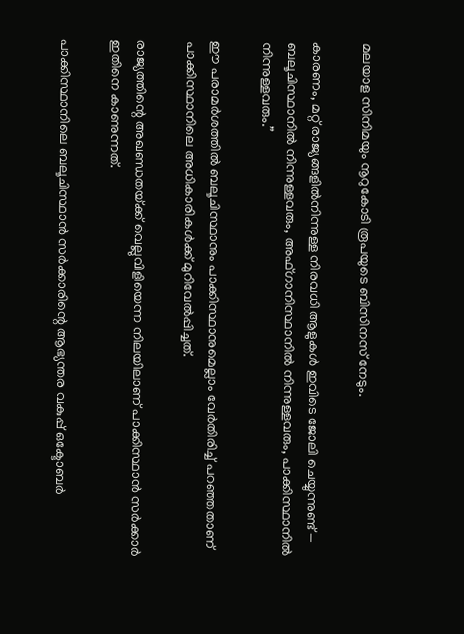മലയാള സിനിമയും നൂറുകോടി രൂപയുടെ ബിസിനസ് നേടും.

കാരണം, മറ്റ് രാജ്യങ്ങളിൽനിന്നുള്ള നിരവധി ആളുകൾ ഇവിടെ ജോലി ചെയ്യുന്നുണ്ട് — ബലൂചിസ്ഥാനിൽ നിന്നുള്ളവരും, അഫ്ഗാനിസ്ഥാനിൽ നിന്നുള്ളവരും, പാക്കിസ്ഥാനിൽ നിന്നുള്ളവരും.”

ഈ പരാമർശത്തിൽ ബലൂചിസ്ഥാനും പാക്കിസ്ഥാനുമെല്ലാം വേർതിരിച്ച് പറഞ്ഞതാണ് പാക്കിസ്ഥാനിലെ അധികാരികൾക്ക് മുറിവേൽപ്പിച്ചത്.

രാജ്യത്തിന്റെ അഖണ്ഡതയ്‌ക്ക് വെല്ലുവിളിയെന്ന നിലയിലാണ് പാക്കിസ്ഥാൻ സർക്കാർ ഇതിനെ കാണുന്നത്.

പാക്കിസ്ഥാനിലെ ബലൂചിസ്ഥാൻ സർക്കാരിന്റെ ആഭ്യന്തര വകുപ്പ് ഒക്ടോബർ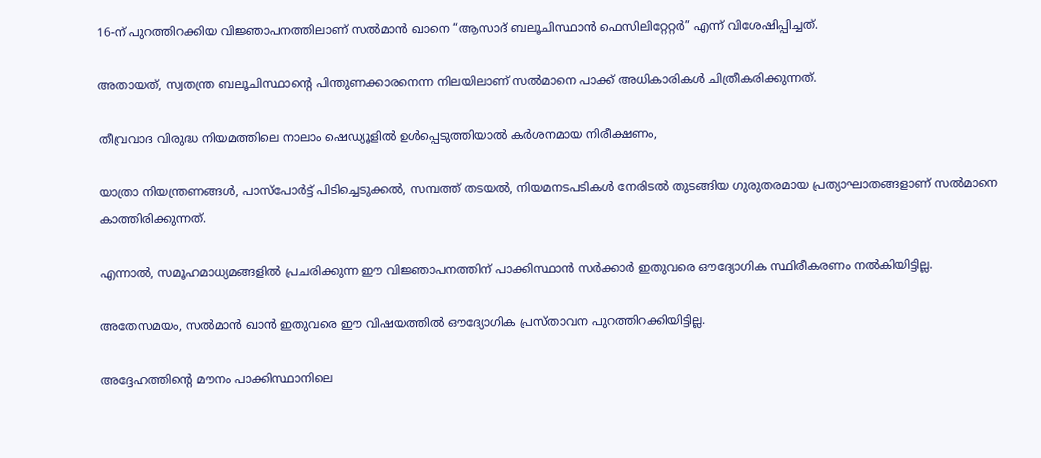16-ന് പുറത്തിറക്കിയ വിജ്ഞാപനത്തിലാണ് സൽമാൻ ഖാനെ “ആസാദ് ബലൂചിസ്ഥാൻ ഫെസിലിറ്റേറ്റർ” എന്ന് വിശേഷിപ്പിച്ചത്.

അതായത്, സ്വതന്ത്ര ബലൂചിസ്ഥാന്റെ പിന്തുണക്കാരനെന്ന നിലയിലാണ് സൽമാനെ പാക്ക് അധികാരികൾ ചിത്രീകരിക്കുന്നത്.

തീവ്രവാദ വിരുദ്ധ നിയമത്തിലെ നാലാം ഷെഡ്യൂളിൽ ഉൾപ്പെടുത്തിയാൽ കർശനമായ നിരീക്ഷണം,

യാത്രാ നിയന്ത്രണങ്ങൾ, പാസ്പോർട്ട് പിടിച്ചെടുക്കൽ, സമ്പത്ത് തടയൽ, നിയമനടപടികൾ നേരിടൽ തുടങ്ങിയ ഗുരുതരമായ പ്രത്യാഘാതങ്ങളാണ് സൽമാനെ കാത്തിരിക്കുന്നത്.

എന്നാൽ, സമൂഹമാധ്യമങ്ങളിൽ പ്രചരിക്കുന്ന ഈ വിജ്ഞാപനത്തിന് പാക്കിസ്ഥാൻ സർക്കാർ ഇതുവരെ ഔദ്യോഗിക സ്ഥിരീകരണം നൽകിയിട്ടില്ല.

അതേസമയം, സൽമാൻ ഖാൻ ഇതുവരെ ഈ വിഷയത്തിൽ ഔദ്യോഗിക പ്രസ്താവന പുറത്തിറക്കിയിട്ടില്ല.

അദ്ദേഹത്തിന്റെ മൗനം പാക്കിസ്ഥാനിലെ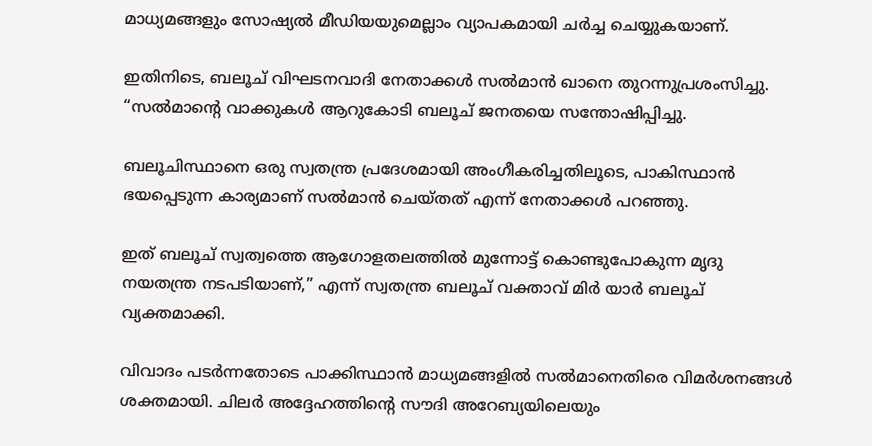മാധ്യമങ്ങളും സോഷ്യൽ മീഡിയയുമെല്ലാം വ്യാപകമായി ചർച്ച ചെയ്യുകയാണ്.

ഇതിനിടെ, ബലൂച് വിഘടനവാദി നേതാക്കൾ സൽമാൻ ഖാനെ തുറന്നുപ്രശംസിച്ചു. “സൽമാന്റെ വാക്കുകൾ ആറുകോടി ബലൂച് ജനതയെ സന്തോഷിപ്പിച്ചു.

ബലൂചിസ്ഥാനെ ഒരു സ്വതന്ത്ര പ്രദേശമായി അംഗീകരിച്ചതിലൂടെ, പാകിസ്ഥാന്‍ ഭയപ്പെടുന്ന കാര്യമാണ് സൽമാൻ ചെയ്തത് എന്ന് നേതാക്കൾ പറഞ്ഞു.

ഇത് ബലൂച് സ്വത്വത്തെ ആഗോളതലത്തിൽ മുന്നോട്ട് കൊണ്ടുപോകുന്ന മൃദു നയതന്ത്ര നടപടിയാണ്,” എന്ന് സ്വതന്ത്ര ബലൂച് വക്താവ് മിർ യാർ ബലൂച് വ്യക്തമാക്കി.

വിവാദം പടർന്നതോടെ പാക്കിസ്ഥാൻ മാധ്യമങ്ങളിൽ സൽമാനെതിരെ വിമർശനങ്ങൾ ശക്തമായി. ചിലർ അദ്ദേഹത്തിന്റെ സൗദി അറേബ്യയിലെയും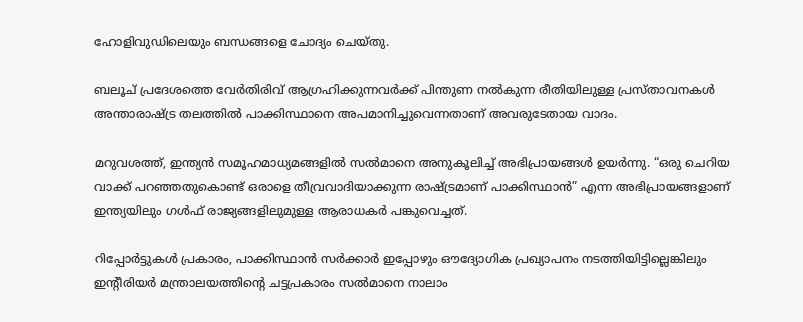ഹോളിവുഡിലെയും ബന്ധങ്ങളെ ചോദ്യം ചെയ്തു.

ബലൂച് പ്രദേശത്തെ വേർതിരിവ് ആഗ്രഹിക്കുന്നവർക്ക് പിന്തുണ നൽകുന്ന രീതിയിലുള്ള പ്രസ്താവനകൾ അന്താരാഷ്ട്ര തലത്തിൽ പാക്കിസ്ഥാനെ അപമാനിച്ചുവെന്നതാണ് അവരുടേതായ വാദം.

മറുവശത്ത്, ഇന്ത്യൻ സമൂഹമാധ്യമങ്ങളിൽ സൽമാനെ അനുകൂലിച്ച് അഭിപ്രായങ്ങൾ ഉയർന്നു. “ഒരു ചെറിയ വാക്ക് പറഞ്ഞതുകൊണ്ട് ഒരാളെ തീവ്രവാദിയാക്കുന്ന രാഷ്ട്രമാണ് പാക്കിസ്ഥാൻ” എന്ന അഭിപ്രായങ്ങളാണ് ഇന്ത്യയിലും ഗൾഫ് രാജ്യങ്ങളിലുമുള്ള ആരാധകർ പങ്കുവെച്ചത്.

റിപ്പോർട്ടുകൾ പ്രകാരം, പാക്കിസ്ഥാൻ സർക്കാർ ഇപ്പോഴും ഔദ്യോഗിക പ്രഖ്യാപനം നടത്തിയിട്ടില്ലെങ്കിലും ഇന്റീരിയർ മന്ത്രാലയത്തിന്റെ ചട്ടപ്രകാരം സൽമാനെ നാലാം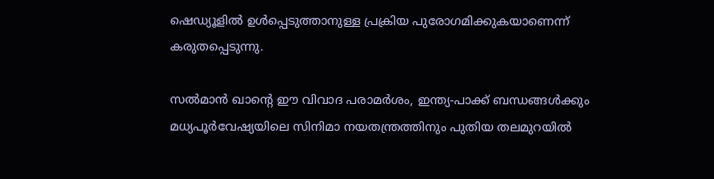ഷെഡ്യൂളിൽ ഉൾപ്പെടുത്താനുള്ള പ്രക്രിയ പുരോഗമിക്കുകയാണെന്ന് കരുതപ്പെടുന്നു.

സൽമാൻ ഖാന്റെ ഈ വിവാദ പരാമർശം, ഇന്ത്യ-പാക്ക് ബന്ധങ്ങൾക്കും മധ്യപൂർവേഷ്യയിലെ സിനിമാ നയതന്ത്രത്തിനും പുതിയ തലമുറയിൽ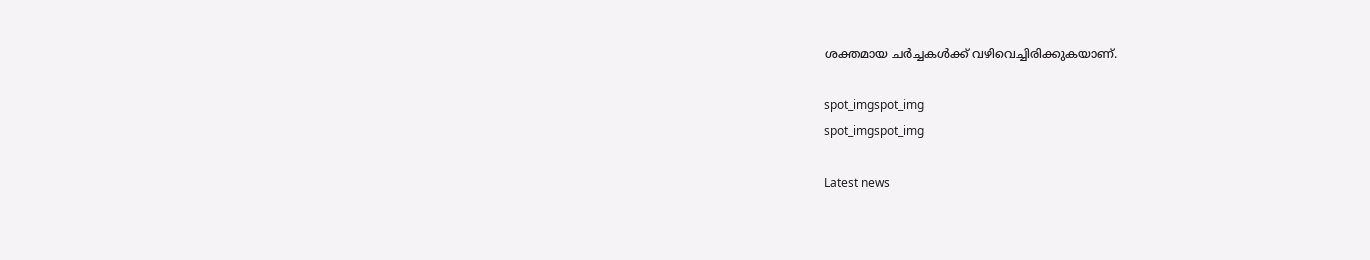ശക്തമായ ചർച്ചകൾക്ക് വഴിവെച്ചിരിക്കുകയാണ്.

spot_imgspot_img
spot_imgspot_img

Latest news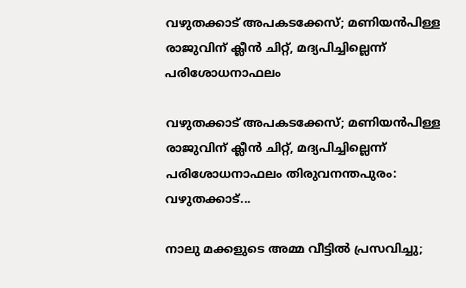വഴുതക്കാട് അപകടക്കേസ്; മണിയൻപിള്ള രാജുവിന് ക്ലീൻ ചിറ്റ്, മദ്യപിച്ചില്ലെന്ന് പരിശോധനാഫലം

വഴുതക്കാട് അപകടക്കേസ്; മണിയൻപിള്ള രാജുവിന് ക്ലീൻ ചിറ്റ്, മദ്യപിച്ചില്ലെന്ന് പരിശോധനാഫലം തിരുവനന്തപുരം: വഴുതക്കാട്...

നാലു മക്കളുടെ അമ്മ വീട്ടിൽ പ്രസവിച്ചു;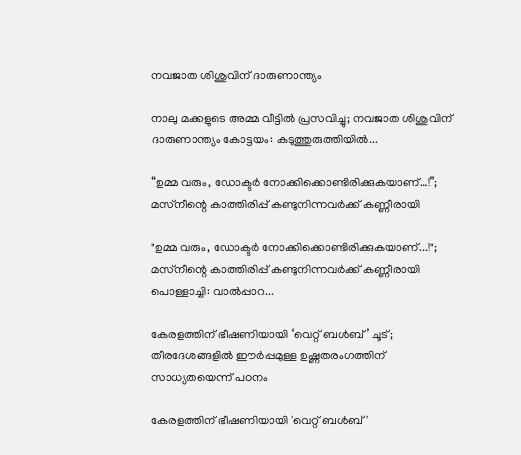നവജാത ശിശുവിന് ദാരുണാന്ത്യം

നാലു മക്കളുടെ അമ്മ വീട്ടിൽ പ്രസവിച്ചു; നവജാത ശിശുവിന് ദാരുണാന്ത്യം കോട്ടയം: കടുത്തുരുത്തിയിൽ...

“ഉമ്മ വരും, ഡോക്ടർ നോക്കിക്കൊണ്ടിരിക്കുകയാണ്…!”;  മസ്‌നീന്റെ കാത്തിരിപ്പ് കണ്ടുനിന്നവർക്ക് കണ്ണീരായി

"ഉമ്മ വരും, ഡോക്ടർ നോക്കിക്കൊണ്ടിരിക്കുകയാണ്...!";  മസ്‌നീന്റെ കാത്തിരിപ്പ് കണ്ടുനിന്നവർക്ക് കണ്ണീരായി പൊള്ളാച്ചി: വാൽപ്പാറ...

കേരളത്തിന് ഭീഷണിയായി ‘വെറ്റ് ബൾബ്’ ചൂട്; തീരദേശങ്ങളിൽ ഈർപ്പമുള്ള ഉഷ്ണതരംഗത്തിന് സാധ്യതയെന്ന് പഠനം

കേരളത്തിന് ഭീഷണിയായി 'വെറ്റ് ബൾബ്'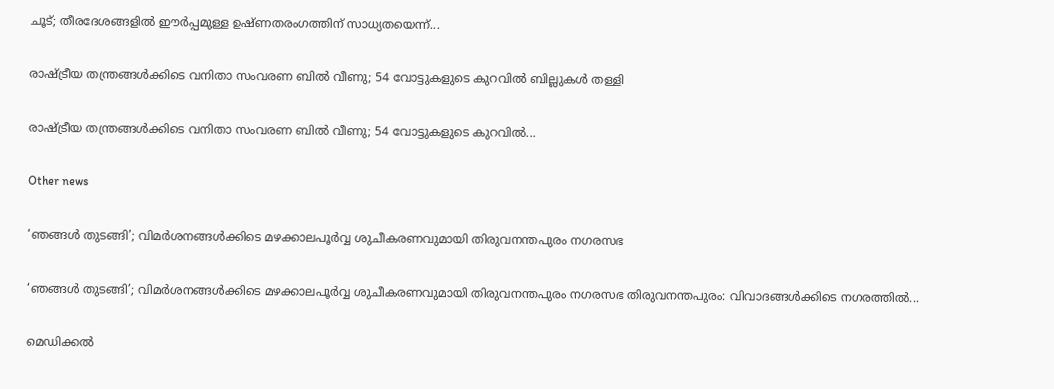ചൂട്; തീരദേശങ്ങളിൽ ഈർപ്പമുള്ള ഉഷ്ണതരംഗത്തിന് സാധ്യതയെന്ന്...

രാഷ്ട്രീയ തന്ത്രങ്ങൾക്കിടെ വനിതാ സംവരണ ബിൽ വീണു; 54 വോട്ടുകളുടെ കുറവിൽ ബില്ലുകൾ തള്ളി

രാഷ്ട്രീയ തന്ത്രങ്ങൾക്കിടെ വനിതാ സംവരണ ബിൽ വീണു; 54 വോട്ടുകളുടെ കുറവിൽ...

Other news

‘ഞങ്ങൾ തുടങ്ങി’; വിമർശനങ്ങൾക്കിടെ മഴക്കാലപൂർവ്വ ശുചീകരണവുമായി തിരുവനന്തപുരം നഗരസഭ

‘ഞങ്ങൾ തുടങ്ങി’; വിമർശനങ്ങൾക്കിടെ മഴക്കാലപൂർവ്വ ശുചീകരണവുമായി തിരുവനന്തപുരം നഗരസഭ തിരുവനന്തപുരം: വിവാദങ്ങൾക്കിടെ നഗരത്തിൽ...

മെഡിക്കൽ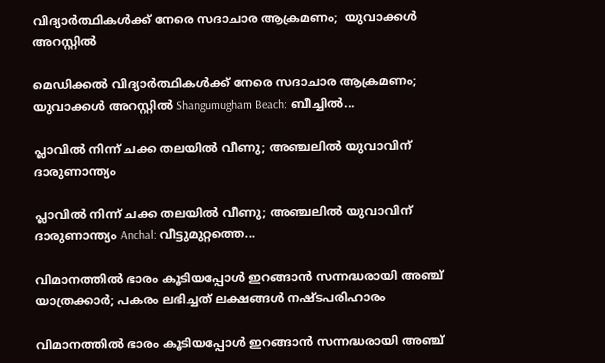വിദ്യാർത്ഥികൾക്ക് നേരെ സദാചാര ആക്രമണം;  യുവാക്കൾ അറസ്റ്റിൽ

മെഡിക്കൽ വിദ്യാർത്ഥികൾക്ക് നേരെ സദാചാര ആക്രമണം;  യുവാക്കൾ അറസ്റ്റിൽ Shangumugham Beach: ബീച്ചിൽ...

പ്ലാവിൽ നിന്ന് ചക്ക തലയിൽ വീണു; അഞ്ചലിൽ യുവാവിന് ദാരുണാന്ത്യം

പ്ലാവിൽ നിന്ന് ചക്ക തലയിൽ വീണു; അഞ്ചലിൽ യുവാവിന് ദാരുണാന്ത്യം Anchal: വീട്ടുമുറ്റത്തെ...

വിമാനത്തിൽ ഭാരം കൂടിയപ്പോൾ ഇറങ്ങാൻ സന്നദ്ധരായി അഞ്ച് യാത്രക്കാർ; പകരം ലഭിച്ചത് ലക്ഷങ്ങൾ നഷ്ടപരിഹാരം

വിമാനത്തിൽ ഭാരം കൂടിയപ്പോൾ ഇറങ്ങാൻ സന്നദ്ധരായി അഞ്ച്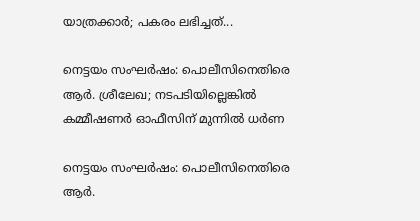യാത്രക്കാർ; പകരം ലഭിച്ചത്...

നെട്ടയം സംഘർഷം: പൊലീസിനെതിരെ ആർ. ശ്രീലേഖ; നടപടിയില്ലെങ്കിൽ കമ്മീഷണർ ഓഫീസിന് മുന്നിൽ ധർണ

നെട്ടയം സംഘർഷം: പൊലീസിനെതിരെ ആർ.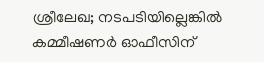ശ്രീലേഖ; നടപടിയില്ലെങ്കിൽ കമ്മീഷണർ ഓഫീസിന്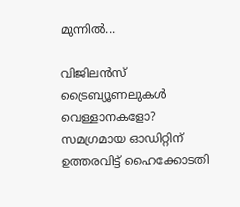മുന്നിൽ...

വിജിലൻസ് ട്രൈബ്യൂണലുകൾ വെള്ളാനകളോ? സമഗ്രമായ ഓഡിറ്റിന് ഉത്തരവിട്ട് ഹൈക്കോടതി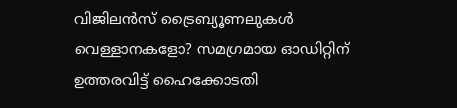വിജിലൻസ് ട്രൈബ്യൂണലുകൾ വെള്ളാനകളോ? സമഗ്രമായ ഓഡിറ്റിന് ഉത്തരവിട്ട് ഹൈക്കോടതി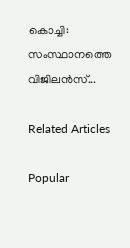കൊച്ചി: സംസ്ഥാനത്തെ വിജിലൻസ്...

Related Articles

Popular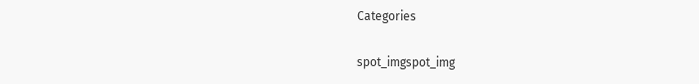Categories

spot_imgspot_img